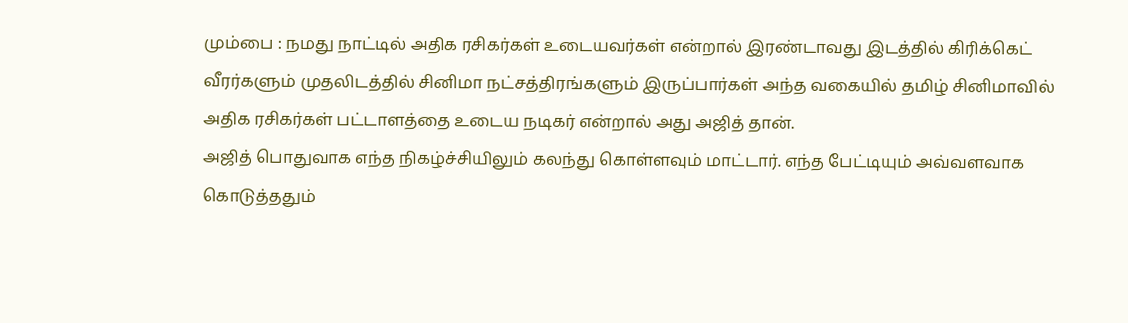மும்பை : நமது நாட்டில் அதிக ரசிகர்கள் உடையவர்கள் என்றால் இரண்டாவது இடத்தில் கிரிக்கெட் வீரர்களும் முதலிடத்தில் சினிமா நட்சத்திரங்களும் இருப்பார்கள் அந்த வகையில் தமிழ் சினிமாவில் அதிக ரசிகர்கள் பட்டாளத்தை உடைய நடிகர் என்றால் அது அஜித் தான்.
அஜித் பொதுவாக எந்த நிகழ்ச்சியிலும் கலந்து கொள்ளவும் மாட்டார். எந்த பேட்டியும் அவ்வளவாக கொடுத்ததும்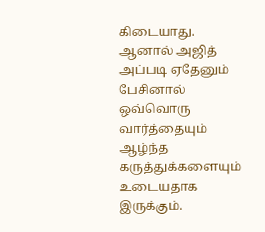கிடையாது. ஆனால் அஜித் அப்படி ஏதேனும் பேசினால் ஒவ்வொரு வார்த்தையும் ஆழ்ந்த கருத்துக்களையும் உடையதாக இருக்கும்.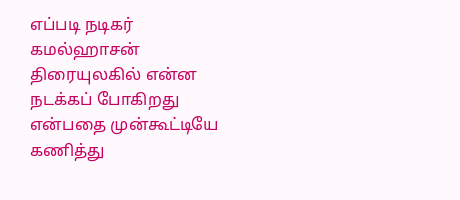எப்படி நடிகர் கமல்ஹாசன் திரையுலகில் என்ன நடக்கப் போகிறது என்பதை முன்கூட்டியே கணித்து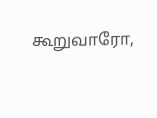கூறுவாரோ,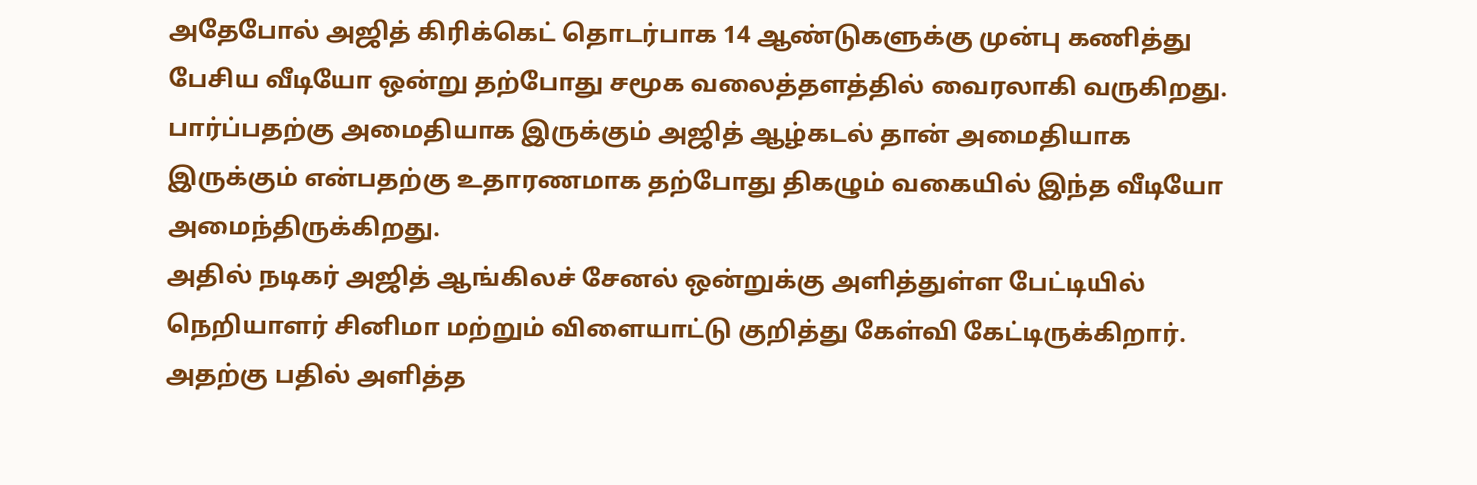அதேபோல் அஜித் கிரிக்கெட் தொடர்பாக 14 ஆண்டுகளுக்கு முன்பு கணித்து பேசிய வீடியோ ஒன்று தற்போது சமூக வலைத்தளத்தில் வைரலாகி வருகிறது. பார்ப்பதற்கு அமைதியாக இருக்கும் அஜித் ஆழ்கடல் தான் அமைதியாக இருக்கும் என்பதற்கு உதாரணமாக தற்போது திகழும் வகையில் இந்த வீடியோ அமைந்திருக்கிறது.
அதில் நடிகர் அஜித் ஆங்கிலச் சேனல் ஒன்றுக்கு அளித்துள்ள பேட்டியில் நெறியாளர் சினிமா மற்றும் விளையாட்டு குறித்து கேள்வி கேட்டிருக்கிறார். அதற்கு பதில் அளித்த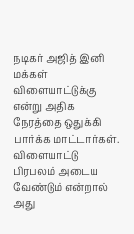நடிகர் அஜித் இனி மக்கள் விளையாட்டுக்கு என்று அதிக நேரத்தை ஒதுக்கி பார்க்க மாட்டார்கள். விளையாட்டு பிரபலம் அடைய வேண்டும் என்றால் அது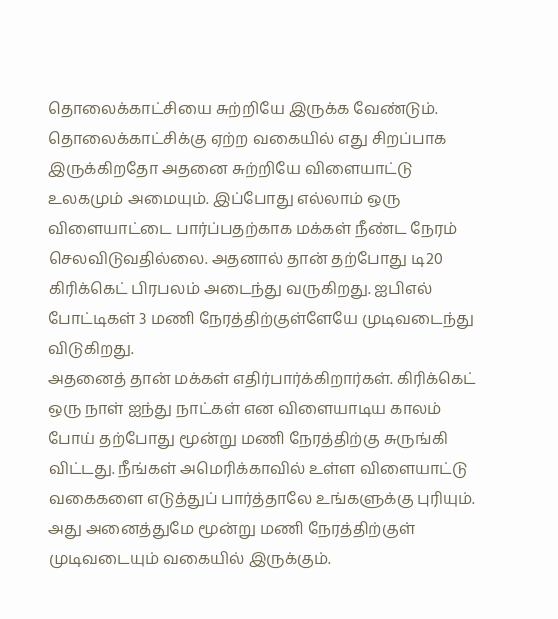தொலைக்காட்சியை சுற்றியே இருக்க வேண்டும்.
தொலைக்காட்சிக்கு ஏற்ற வகையில் எது சிறப்பாக இருக்கிறதோ அதனை சுற்றியே விளையாட்டு உலகமும் அமையும். இப்போது எல்லாம் ஒரு விளையாட்டை பார்ப்பதற்காக மக்கள் நீண்ட நேரம் செலவிடுவதில்லை. அதனால் தான் தற்போது டி20 கிரிக்கெட் பிரபலம் அடைந்து வருகிறது. ஐபிஎல் போட்டிகள் 3 மணி நேரத்திற்குள்ளேயே முடிவடைந்து விடுகிறது.
அதனைத் தான் மக்கள் எதிர்பார்க்கிறார்கள். கிரிக்கெட் ஒரு நாள் ஐந்து நாட்கள் என விளையாடிய காலம் போய் தற்போது மூன்று மணி நேரத்திற்கு சுருங்கி விட்டது. நீங்கள் அமெரிக்காவில் உள்ள விளையாட்டு வகைகளை எடுத்துப் பார்த்தாலே உங்களுக்கு புரியும். அது அனைத்துமே மூன்று மணி நேரத்திற்குள் முடிவடையும் வகையில் இருக்கும்.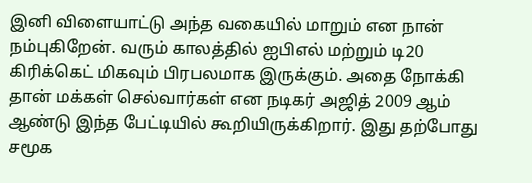இனி விளையாட்டு அந்த வகையில் மாறும் என நான் நம்புகிறேன். வரும் காலத்தில் ஐபிஎல் மற்றும் டி20 கிரிக்கெட் மிகவும் பிரபலமாக இருக்கும். அதை நோக்கி தான் மக்கள் செல்வார்கள் என நடிகர் அஜித் 2009 ஆம் ஆண்டு இந்த பேட்டியில் கூறியிருக்கிறார். இது தற்போது சமூக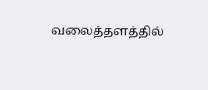வலைத்தளத்தில்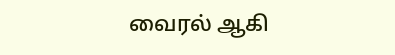வைரல் ஆகி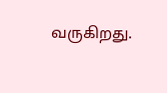வருகிறது.